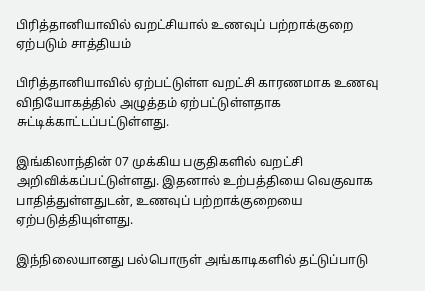பிரித்தானியாவில் வறட்சியால் உணவுப் பற்றாக்குறை ஏற்படும் சாத்தியம்

பிரித்தானியாவில் ஏற்பட்டுள்ள வறட்சி காரணமாக உணவு விநியோகத்தில் அழுத்தம் ஏற்பட்டுள்ளதாக சுட்டிக்காட்டப்பட்டுள்ளது.

இங்கிலாந்தின் 07 முக்கிய பகுதிகளில் வறட்சி அறிவிக்கப்பட்டுள்ளது. இதனால் உற்பத்தியை வெகுவாக பாதித்துள்ளதுடன், உணவுப் பற்றாக்குறையை ஏற்படுத்தியுள்ளது.

இந்நிலையானது பல்பொருள் அங்காடிகளில் தட்டுப்பாடு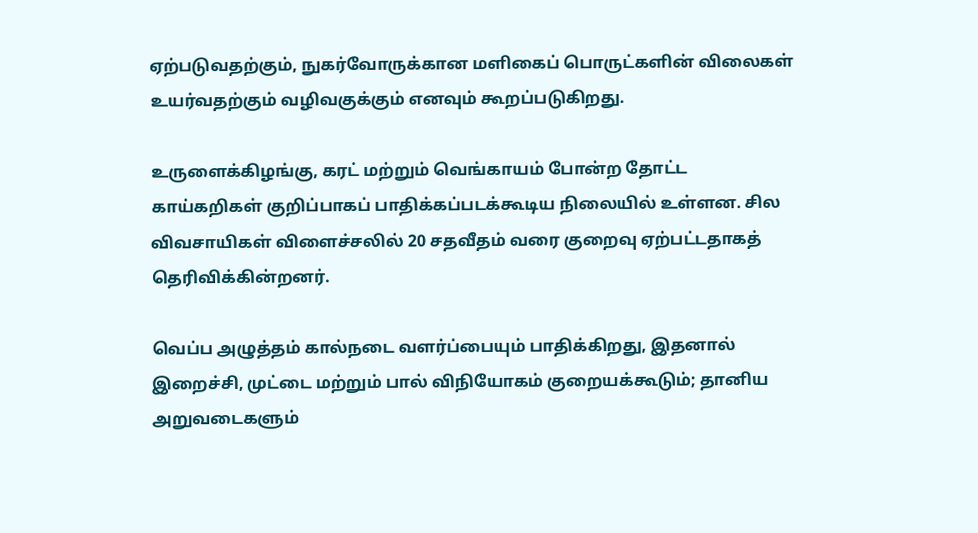ஏற்படுவதற்கும், நுகர்வோருக்கான மளிகைப் பொருட்களின் விலைகள் உயர்வதற்கும் வழிவகுக்கும் எனவும் கூறப்படுகிறது.

உருளைக்கிழங்கு, கரட் மற்றும் வெங்காயம் போன்ற தோட்ட காய்கறிகள் குறிப்பாகப் பாதிக்கப்படக்கூடிய நிலையில் உள்ளன. சில விவசாயிகள் விளைச்சலில் 20 சதவீதம் வரை குறைவு ஏற்பட்டதாகத் தெரிவிக்கின்றனர்.

வெப்ப அழுத்தம் கால்நடை வளர்ப்பையும் பாதிக்கிறது, இதனால் இறைச்சி, முட்டை மற்றும் பால் விநியோகம் குறையக்கூடும்; தானிய அறுவடைகளும்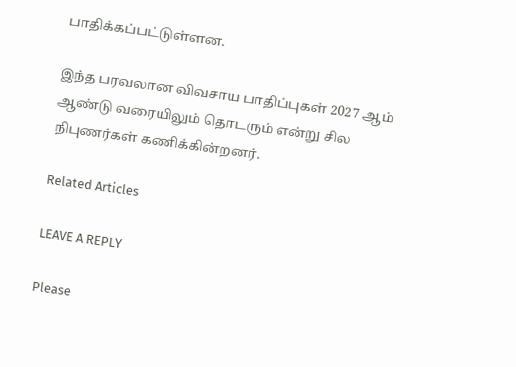பாதிக்கப்பட்டுள்ளன.

இந்த பரவலான விவசாய பாதிப்புகள் 2027 ஆம் ஆண்டு வரையிலும் தொடரும் என்று சில நிபுணர்கள் கணிக்கின்றனர்.

Related Articles

LEAVE A REPLY

Please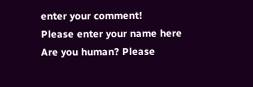enter your comment!
Please enter your name here
Are you human? Please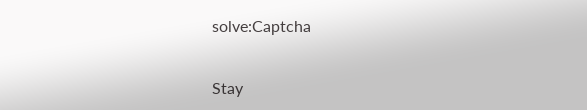solve:Captcha


Stay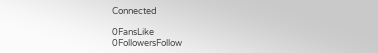Connected

0FansLike
0FollowersFollow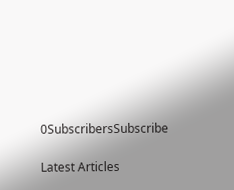0SubscribersSubscribe

Latest Articles